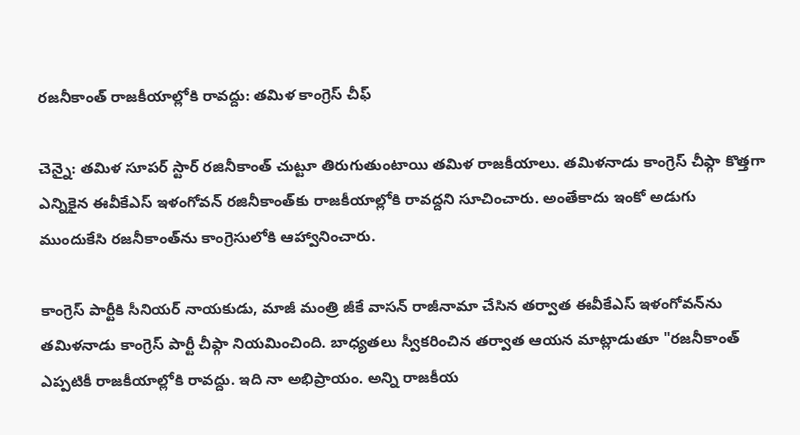రజనీకాంత్ రాజకీయాల్లోకి రావద్దు: తమిళ కాంగ్రెస్ చీఫ్

చెన్నై: తమిళ సూపర్ స్టార్ రజినీకాంత్ చుట్టూ తిరుగుతుంటాయి తమిళ రాజకీయాలు. తమిళనాడు కాంగ్రెస్‌ చీఫ్గా కొత్తగా ఎన్నికైన ఈవీకేఎస్ ఇళంగోవన్‌ రజినీకాంత్‌కు రాజకీయాల్లోకి రావద్దని సూచించారు. అంతేకాదు ఇంకో అడుగు ముందుకేసి రజనీకాంత్‌ను కాంగ్రెసులోకి ఆహ్వానించారు.

కాంగ్రెస్‌ పార్టీకి సీనియర్‌ నాయకుడు, మాజీ మంత్రి జీకే వాసన్‌ రాజీనామా చేసిన తర్వాత ఈవీకేఎస్ ఇళంగోవన్‌‌ను తమిళనాడు కాంగ్రెస్ పార్టీ చీఫ్గా నియమించింది. బాధ్యతలు స్వీకరించిన తర్వాత ఆయన మాట్లాడుతూ "రజనీకాంత్‌ ఎప్పటికీ రాజకీయాల్లోకి రావద్దు. ఇది నా అభిప్రాయం. అన్ని రాజకీయ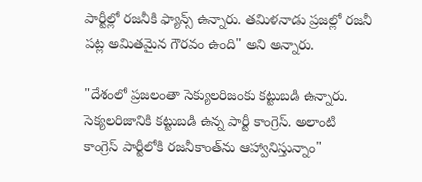పార్టీల్లో రజనీకి ఫ్యాన్స్ ఉన్నారు. తమిళనాడు ప్రజల్లో రజనీ పట్ల అమితమైన గౌరవం ఉంది" అని అన్నారు.

"దేశంలో ప్రజలంతా సెక్యులరిజంకు కట్టుబడి ఉన్నారు. సెక్యలరిజానికి కట్టుబడి ఉన్న పార్టీ కాంగ్రెస్. అలాంటి కాంగ్రెస్ పార్టీలోకి రజనీకాంత్‌ను ఆహ్వానిస్తున్నాం"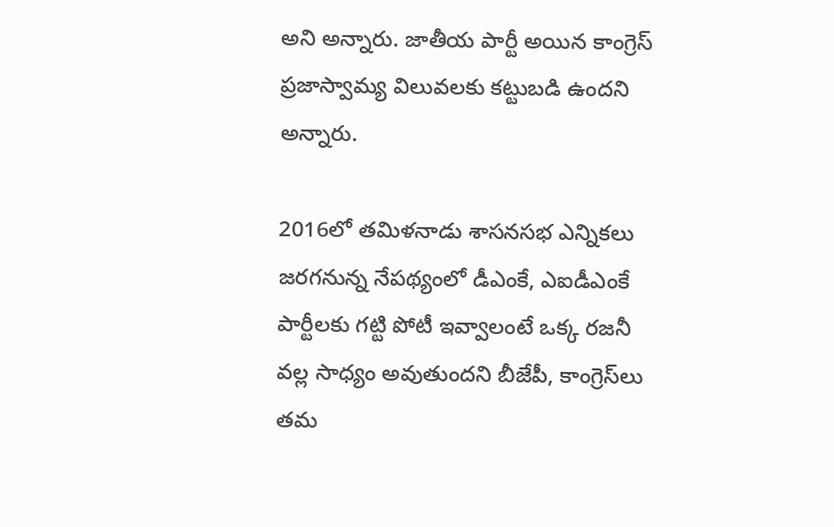అని అన్నారు. జాతీయ పార్టీ అయిన కాంగ్రెస్ ప్రజాస్వామ్య విలువలకు కట్టుబడి ఉందని అన్నారు.

2016లో తమిళనాడు శాసనసభ ఎన్నికలు జరగనున్న నేపథ్యంలో డీఎంకే, ఎఐడీఎంకే పార్టీలకు గట్టి పోటీ ఇవ్వాలంటే ఒక్క రజనీ వల్ల సాధ్యం అవుతుందని బీజేపీ, కాంగ్రెస్‌లు తమ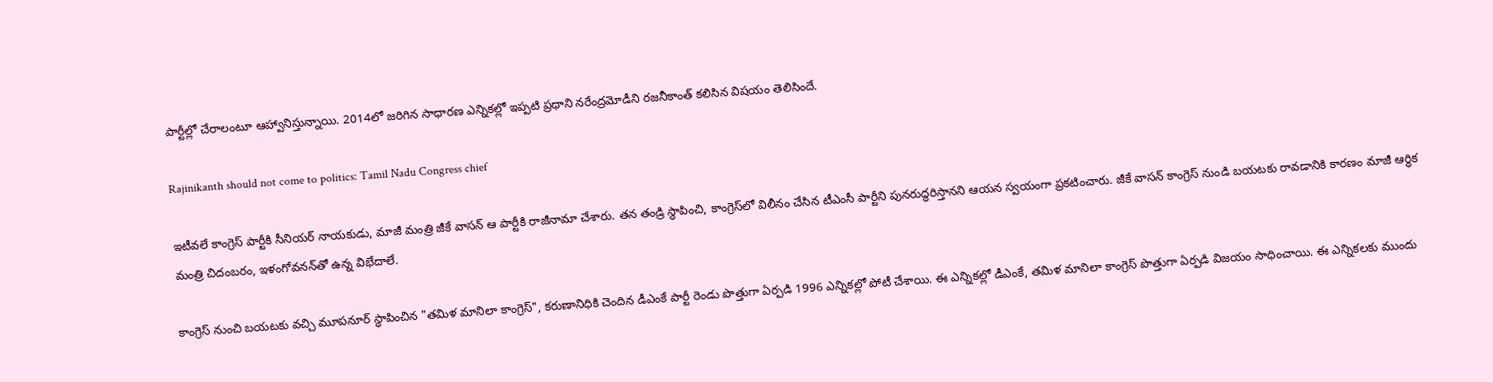పార్టీల్లో చేరాలంటూ ఆహ్వానిస్తున్నాయి. 2014లో జరిగిన సాధారణ ఎన్నికల్లో ఇప్పటి ప్రధాని నరేంద్రమోడీని రజనీకాంత్ కలిసిన విషయం తెలిసిందే.

Rajinikanth should not come to politics: Tamil Nadu Congress chief

ఇటీవలే కాంగ్రెస్‌ పార్టీకి సీనియర్‌ నాయకుడు, మాజీ మంత్రి జీకే వాసన్‌ ఆ పార్టీకి రాజీనామా చేశారు. తన తండ్రి స్థాపించి, కాంగ్రెస్‌లో విలీనం చేసిన టీఎంసీ పార్టీని పునరుద్ధరిస్తానని ఆయన స్వయంగా ప్రకటించారు. జీకే వాసన్ కాంగ్రెస్ నుండి బయటకు రావడానికి కారణం మాజీ ఆర్ధిక మంత్రి చిదంబరం, ఇళంగోవనన్‌తో ఉన్న విభేదాలే.

కాంగ్రెస్ నుంచి బయటకు వచ్చి మూపనూర్ స్ధాపించిన "తమిళ మానిలా కాంగ్రెస్", కరుణానిధికి చెందిన డీఎంకే పార్టీ రెండు పొత్తుగా ఏర్పడి 1996 ఎన్నికల్లో పోటీ చేశాయి. ఈ ఎన్నికల్లో డీఎంకే, తమిళ మానిలా కాంగ్రెస్ పొత్తుగా ఏర్పడి విజయం సాధించాయి. ఈ ఎన్నికలకు ముందు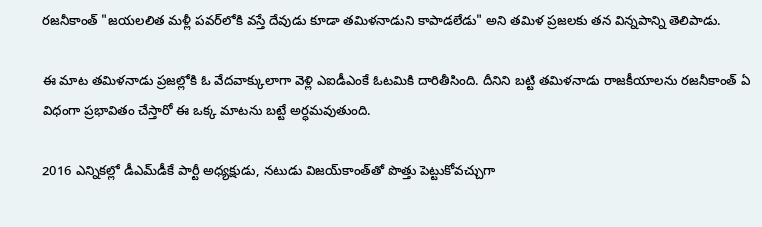రజనీకాంత్ "జయలలిత మళ్లీ పవర్‌లోకి వస్తే దేవుడు కూడా తమిళనాడుని కాపాడలేడు" అని తమిళ ప్రజలకు తన విన్నపాన్ని తెలిపాడు.

ఈ మాట తమిళనాడు ప్రజల్లోకి ఓ వేదవాక్కులాగా వెళ్లి ఎఐడీఎంకే ఓటమికి దారితీసింది. దీనిని బట్టి తమిళనాడు రాజకీయాలను రజనీకాంత్ ఏ విధంగా ప్రభావితం చేస్తారో ఈ ఒక్క మాటను బట్టే అర్ధమవుతుంది.

2016 ఎన్నికల్లో డీఎమ్‌డీకే పార్టీ అధ్యక్షుడు, నటుడు విజయ్‌కాంత్‌తో పొత్తు పెట్టుకోవచ్చుగా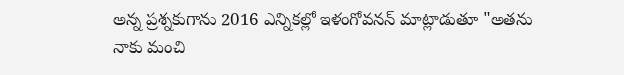అన్న ప్రశ్నకుగాను 2016 ఎన్నికల్లో ఇళంగోవనన్‌ మాట్లాడుతూ "అతను నాకు మంచి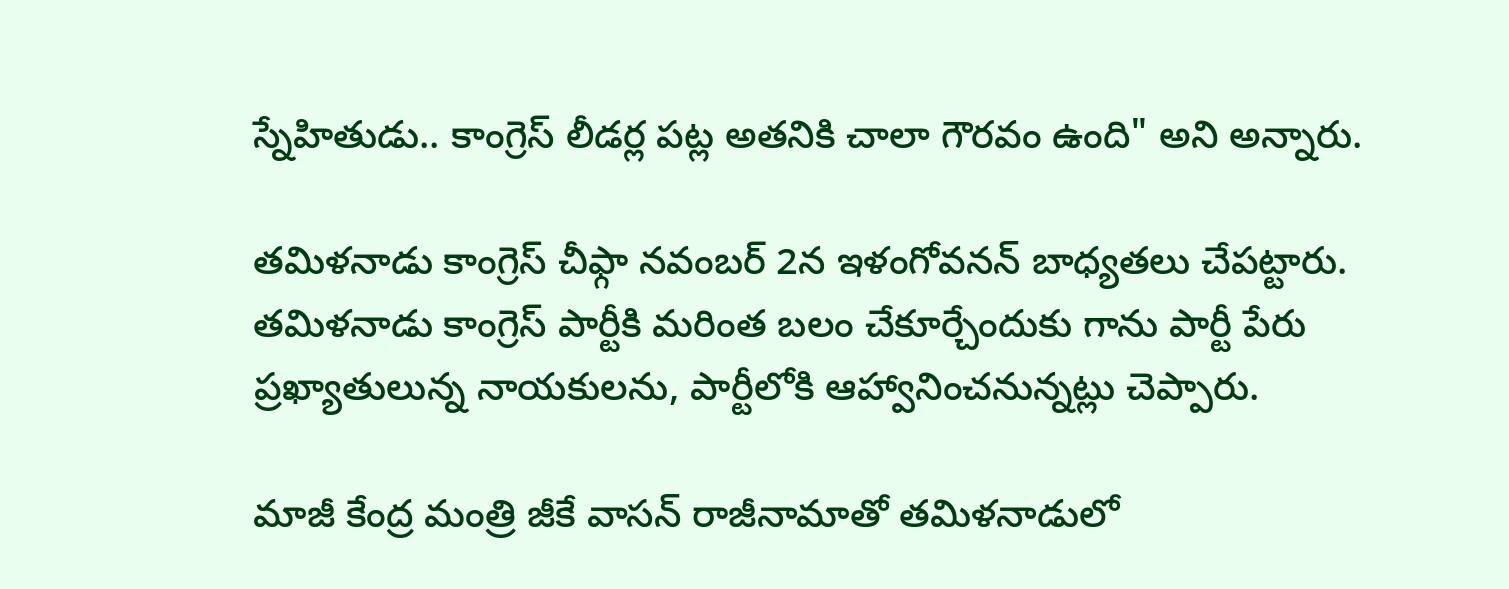స్నేహితుడు.. కాంగ్రెస్ లీడర్ల పట్ల అతనికి చాలా గౌరవం ఉంది" అని అన్నారు.

తమిళనాడు కాంగ్రెస్ చీఫ్గా నవంబర్ 2న ఇళంగోవనన్‌ బాధ్యతలు చేపట్టారు. తమిళనాడు కాంగ్రెస్ పార్టీకి మరింత బలం చేకూర్చేందుకు గాను పార్టీ పేరు ప్రఖ్యాతులున్న నాయకులను, పార్టీలోకి ఆహ్వానించనున్నట్లు చెప్పారు.

మాజీ కేంద్ర మంత్రి జీకే వాసన్ రాజీనామాతో తమిళనాడులో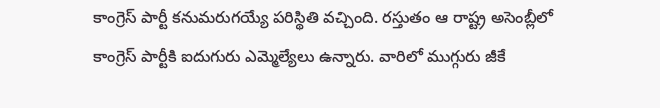కాంగ్రెస్ పార్టీ కనుమరుగయ్యే పరిస్థితి వచ్చింది. రస్తుతం ఆ రాష్ట్ర అసెంబ్లీలో కాంగ్రెస్ పార్టీకి ఐదుగురు ఎమ్మెల్యేలు ఉన్నారు. వారిలో ముగ్గురు జీకే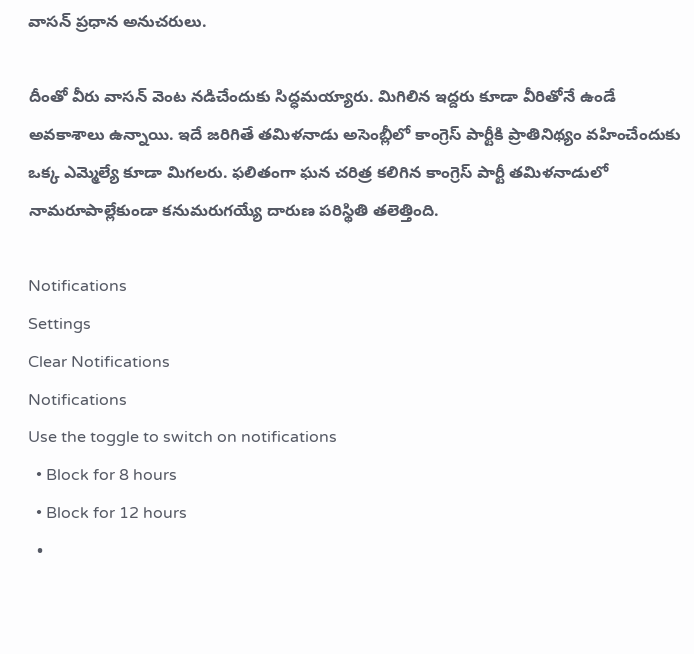వాసన్ ప్రధాన అనుచరులు.

దీంతో వీరు వాసన్ వెంట నడిచేందుకు సిద్ధమయ్యారు. మిగిలిన ఇద్దరు కూడా వీరితోనే ఉండే అవకాశాలు ఉన్నాయి. ఇదే జరిగితే తమిళనాడు అసెంబ్లీలో కాంగ్రెస్ పార్టీకి ప్రాతినిథ్యం వహించేందుకు ఒక్క ఎమ్మెల్యే కూడా మిగలరు. ఫలితంగా ఘన చరిత్ర కలిగిన కాంగ్రెస్ పార్టీ తమిళనాడులో నామరూపాల్లేకుండా కనుమరుగయ్యే దారుణ పరిస్థితి తలెత్తింది.

Notifications
Settings
Clear Notifications
Notifications
Use the toggle to switch on notifications
  • Block for 8 hours
  • Block for 12 hours
  •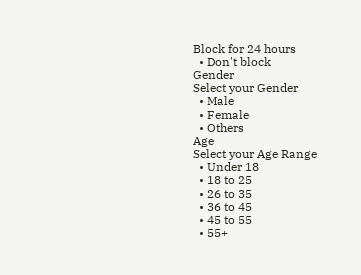Block for 24 hours
  • Don't block
Gender
Select your Gender
  • Male
  • Female
  • Others
Age
Select your Age Range
  • Under 18
  • 18 to 25
  • 26 to 35
  • 36 to 45
  • 45 to 55
  • 55+